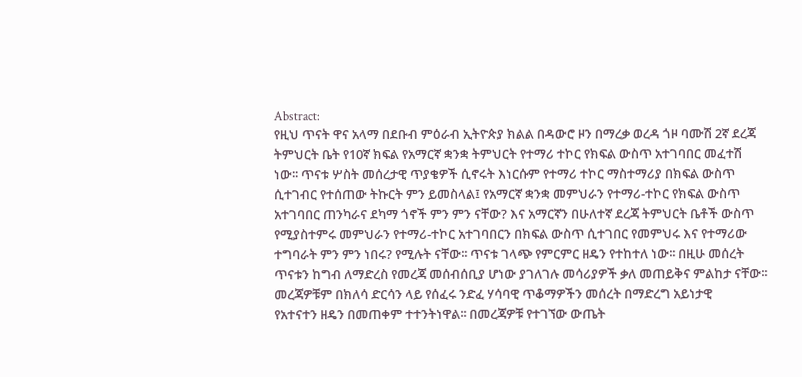Abstract:
የዚህ ጥናት ዋና አላማ በደቡብ ምዕራብ ኢትዮጵያ ክልል በዳውሮ ዞን በማረቃ ወረዳ ጎዞ ባሙሽ 2ኛ ደረጃ
ትምህርት ቤት የ10ኛ ክፍል የአማርኛ ቋንቋ ትምህርት የተማሪ ተኮር የክፍል ውስጥ አተገባበር መፈተሽ
ነው፡፡ ጥናቱ ሦስት መሰረታዊ ጥያቄዎች ሲኖሩት እነርሱም የተማሪ ተኮር ማስተማሪያ በክፍል ውስጥ
ሲተገብር የተሰጠው ትኩርት ምን ይመስላል፤ የአማርኛ ቋንቋ መምህራን የተማሪ-ተኮር የክፍል ውስጥ
አተገባበር ጠንካራና ደካማ ጎኖች ምን ምን ናቸው? እና አማርኛን በሁለተኛ ደረጃ ትምህርት ቤቶች ውስጥ
የሚያስተምሩ መምህራን የተማሪ-ተኮር አተገባበርን በክፍል ውስጥ ሲተገበር የመምህሩ እና የተማሪው
ተግባራት ምን ምን ነበሩ? የሚሉት ናቸው፡፡ ጥናቱ ገላጭ የምርምር ዘዴን የተከተለ ነው፡፡ በዚሁ መሰረት
ጥናቱን ከግብ ለማድረስ የመረጃ መሰብሰቢያ ሆነው ያገለገሉ መሳሪያዎች ቃለ መጠይቅና ምልከታ ናቸው፡፡
መረጃዎቹም በክለሳ ድርሳን ላይ የሰፈሩ ንድፈ ሃሳባዊ ጥቆማዎችን መሰረት በማድረግ አይነታዊ
የአተናተን ዘዴን በመጠቀም ተተንትነዋል፡፡ በመረጃዎቹ የተገኘው ውጤት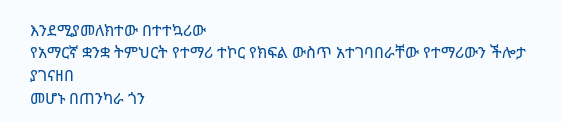እንደሚያመለክተው በተተኳሪው
የአማርኛ ቋንቋ ትምህርት የተማሪ ተኮር የክፍል ውስጥ አተገባበራቸው የተማሪውን ችሎታ ያገናዘበ
መሆኑ በጠንካራ ጎን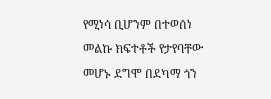የሚነሳ ቢሆንም በተወሰነ መልኩ ክፍተቶች የታየባቸው መሆኑ ደግሞ በደካማ ጎን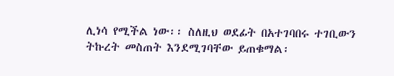ሊነሳ የሚችል ነው፡፡ ስለዚህ ወደፊት በአተገባበሩ ተገቢውን ትኩረት መስጠት እንደሚገባቸው ይጠቁማል፡